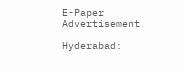E-Paper
Advertisement

Hyderabad: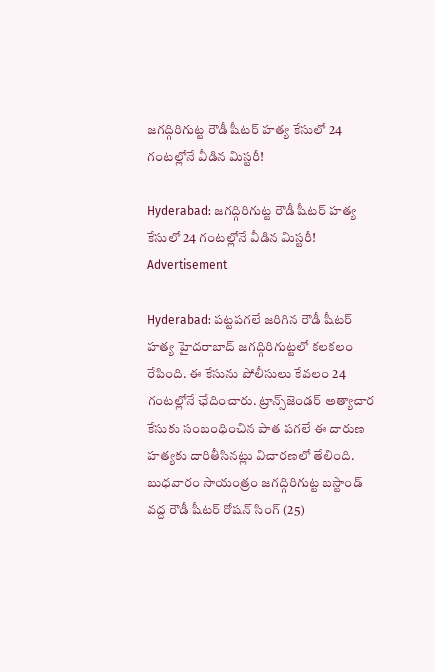జగద్గిరిగుట్ట రౌడీ షీటర్ హత్య కేసులో 24 గంటల్లోనే వీడిన మిస్టరీ!

Hyderabad: జగద్గిరిగుట్ట రౌడీ షీటర్ హత్య కేసులో 24 గంటల్లోనే వీడిన మిస్టరీ!
Advertisement

Hyderabad: పట్టపగలే జరిగిన రౌడీ షీటర్ హత్య హైదరాబాద్‌ జగద్గిరిగుట్టలో కలకలం రేపింది. ఈ కేసును పోలీసులు కేవలం 24 గంటల్లోనే ఛేదించారు. ట్రాన్స్‌జెండర్ అత్యాచార కేసుకు సంబంధించిన పాత పగలే ఈ దారుణ హత్యకు దారితీసినట్లు విచారణలో తేలింది. బుధవారం సాయంత్రం జగద్గిరిగుట్ట బస్టాండ్ వద్ద రౌడీ షీటర్ రోషన్ సింగ్ (25)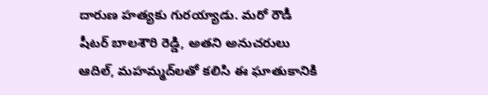దారుణ హత్యకు గురయ్యాడు. మరో రౌడీ షీటర్ బాలశౌరి రెడ్డి, అతని అనుచరులు ఆదిల్, మహమ్మద్‌లతో కలిసి ఈ ఘాతుకానికి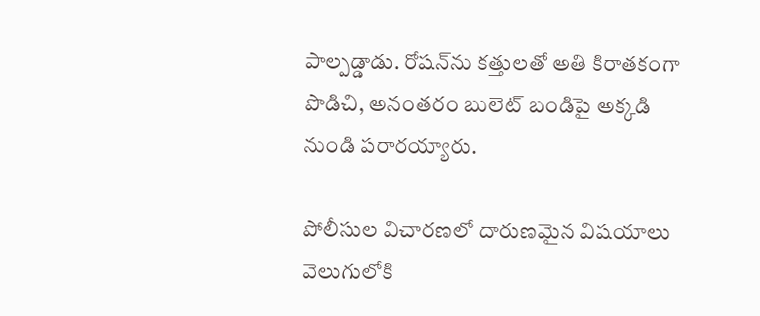పాల్పడ్డాడు. రోషన్‌ను కత్తులతో అతి కిరాతకంగా పొడిచి, అనంతరం బులెట్ బండిపై అక్కడి నుండి పరారయ్యారు.

పోలీసుల విచారణలో దారుణమైన విషయాలు వెలుగులోకి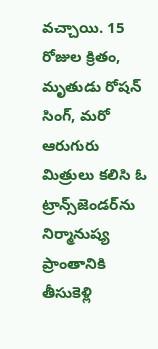వచ్చాయి. 15 రోజుల క్రితం, మృతుడు రోషన్ సింగ్, మరో ఆరుగురు మిత్రులు కలిసి ఓ ట్రాన్స్‌జెండర్‌ను నిర్మానుష్య ప్రాంతానికి తీసుకెళ్లి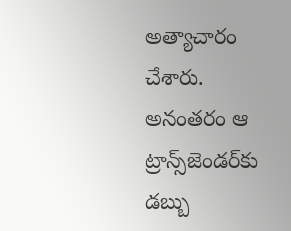అత్యాచారం చేశారు. అనంతరం ఆ ట్రాన్స్‌జెండర్‌కు డబ్బు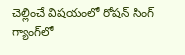చెల్లించే విషయంలో రోషన్ సింగ్ గ్యాంగ్‌లో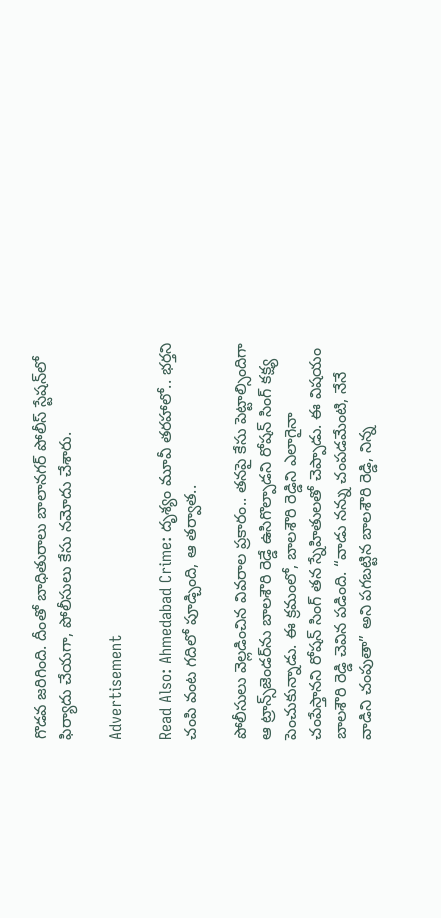గొడవ జరిగింది. దీంతో బాధితురాలు బాలానగర్ పోలీస్ స్టేషన్‌లో ఫిర్యాదు చేయగా, పోలీసులు కేసు నమోదు చేశారు.

Advertisement

Read Also: Ahmedabad Crime: దృశ్యం మూవీ తరహాలో.. భర్తని చంపి వంట గదిలో పూడ్చింది, ఆ తర్వాత..

పోలీసులు వెల్లడించిన వివరాల ప్రకారం.. తనపై కేసు పెట్టాల్సిందిగా ఆ ట్రాన్స్‌జెండర్‌ను బాలశౌరి రెడ్డే ఉసిగొల్పాడని రోషన్ సింగ్ కక్ష్య పెంచుకున్నాడు. ఈ క్రమంలో, బాలశౌరి రెడ్డిని ఎలాగైనా చంపేస్తానని రోషన్ సింగ్ తన స్నేహితులతో చెప్పాడు. ఈ విషయం బాలశౌరి రెడ్డి చెవిన పడింది. “వాడు నన్ను చంపడమేంటి, నేనే వాడిని చంపుతా” అని పగబట్టిన బాలశౌరి రెడ్డి, నిన్న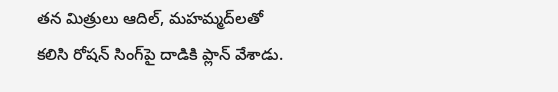తన మిత్రులు ఆదిల్, మహమ్మద్‌లతో కలిసి రోషన్ సింగ్‌పై దాడికి ప్లాన్ వేశాడు.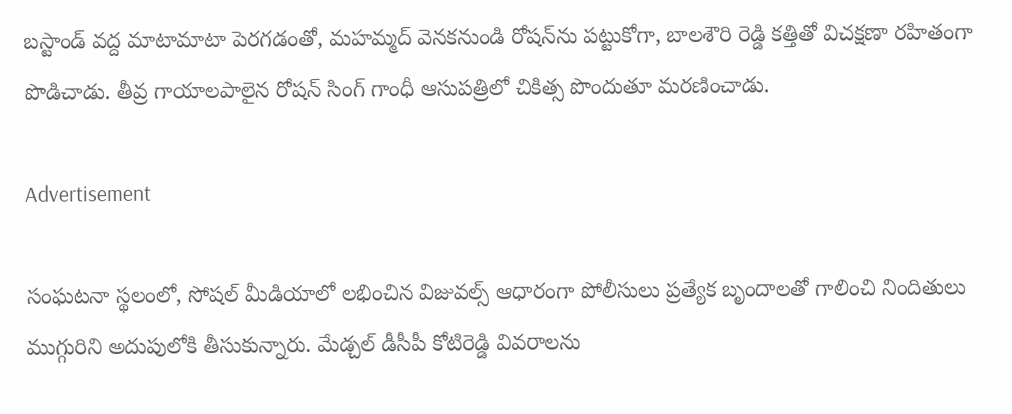బస్టాండ్ వద్ద మాటామాటా పెరగడంతో, మహమ్మద్ వెనకనుండి రోషన్‌ను పట్టుకోగా, బాలశౌరి రెడ్డి కత్తితో విచక్షణా రహితంగా పొడిచాడు. తీవ్ర గాయాలపాలైన రోషన్ సింగ్ గాంధీ ఆసుపత్రిలో చికిత్స పొందుతూ మరణించాడు.

Advertisement

సంఘటనా స్థలంలో, సోషల్ మీడియాలో లభించిన విజువల్స్ ఆధారంగా పోలీసులు ప్రత్యేక బృందాలతో గాలించి నిందితులు ముగ్గురిని అదుపులోకి తీసుకున్నారు. మేడ్చల్ డీసీపీ కోటిరెడ్డి వివరాలను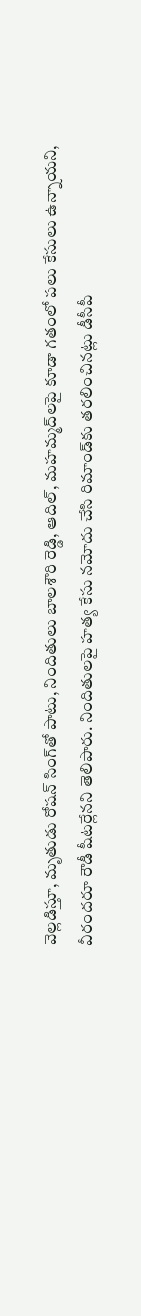వెల్లడిస్తూ, మృతుడు రోషన్ సింగ్‌తో పాటు, నిందితులు బాలశౌరి రెడ్డి, ఆదిల్, మహమ్మద్‌లపై కూడా గతంలో పలు కేసులు ఉన్నాయని, వీరందరూ రౌడీ షీటర్లేనని తెలిపారు. నిందితులపై హత్య కేసు నమోదు చేసి రిమాండ్‌కు తరలించినట్లు డీసీపీ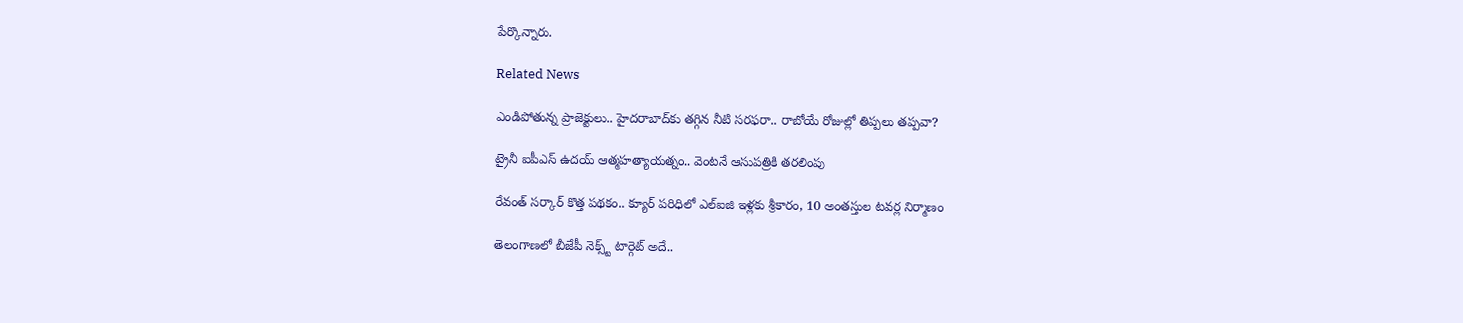పేర్కొన్నారు.

Related News

ఎండిపోతున్న ప్రాజెక్టులు.. హైదరాబాద్‌కు తగ్గిన నీటి సరఫరా.. రాబోయే రోజుల్లో తిప్పలు తప్పవా?

ట్రైనీ ఐపీఎస్‌ ఉదయ్‌ ఆత్మహత్యాయత్నం.. వెంటనే ఆసుపత్రికి తరలింపు

రేవంత్ సర్కార్ కొత్త పథకం.. క్యూర్ పరిధిలో ఎల్ఐజి ఇళ్లకు శ్రీకారం, 10 అంతస్తుల టవర్ల నిర్మాణం

తెలంగాణలో బీజేపీ నెక్స్ట్ టార్గెట్ అదే..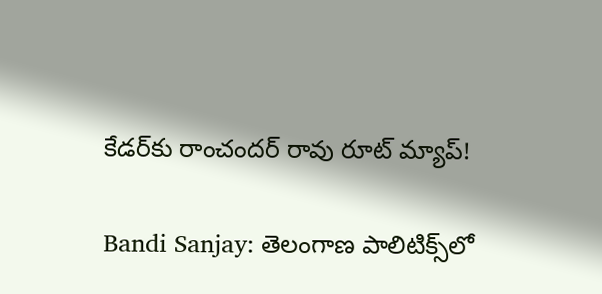కేడర్‌కు రాంచందర్ రావు రూట్ మ్యాప్!

Bandi Sanjay: తెలంగాణ పాలిటిక్స్‌లో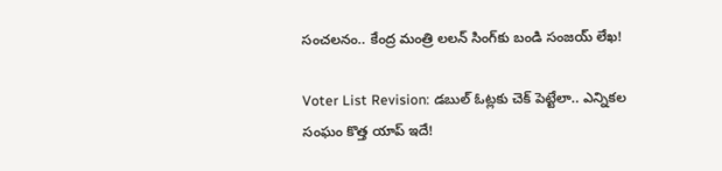సంచలనం.. కేంద్ర మంత్రి లలన్ సింగ్‌కు బండి సంజయ్ లేఖ!

Voter List Revision: డబుల్ ఓట్లకు చెక్ పెట్టేలా.. ఎన్నికల సంఘం కొత్త యాప్ ఇదే!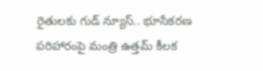రైతులకు గుడ్ న్యూస్.. భూసేకరణ పరిహారంపై మంత్రి ఉత్తమ్ కీలక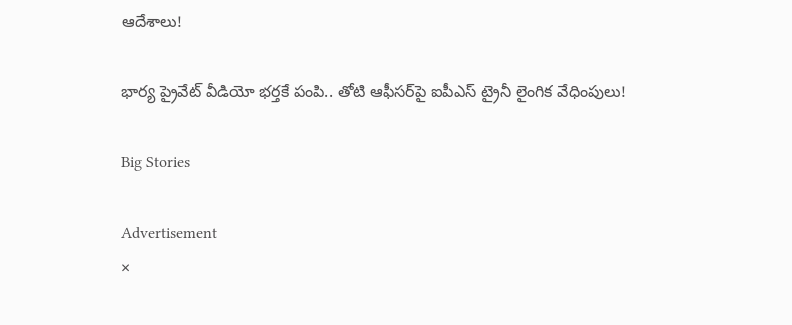ఆదేశాలు!

భార్య ప్రైవేట్ వీడియో భర్తకే పంపి.. తోటి ఆఫీసర్‌పై ఐపీఎస్ ట్రైనీ లైంగిక వేధింపులు!

Big Stories

Advertisement
×